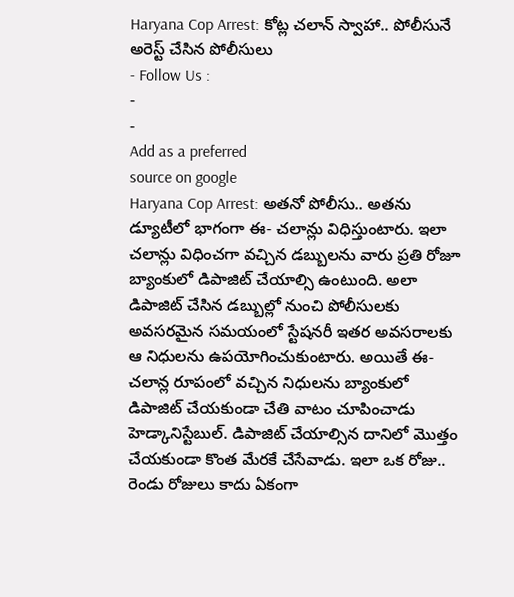Haryana Cop Arrest: కోట్ల చలాన్ స్వాహా.. పోలీసునే అరెస్ట్ చేసిన పోలీసులు
- Follow Us :
-
-
Add as a preferred
source on google
Haryana Cop Arrest: అతనో పోలీసు.. అతను డ్యూటీలో భాగంగా ఈ- చలాన్లు విధిస్తుంటారు. ఇలా చలాన్లు విధించగా వచ్చిన డబ్బులను వారు ప్రతి రోజూ బ్యాంకులో డిపాజిట్ చేయాల్సి ఉంటుంది. అలా డిపాజిట్ చేసిన డబ్బుల్లో నుంచి పోలీసులకు అవసరమైన సమయంలో స్టేషనరీ ఇతర అవసరాలకు ఆ నిధులను ఉపయోగించుకుంటారు. అయితే ఈ- చలాన్ల రూపంలో వచ్చిన నిధులను బ్యాంకులో డిపాజిట్ చేయకుండా చేతి వాటం చూపించాడు హెడ్కానిస్టేబుల్. డిపాజిట్ చేయాల్సిన దానిలో మొత్తం చేయకుండా కొంత మేరకే చేసేవాడు. ఇలా ఒక రోజు.. రెండు రోజులు కాదు ఏకంగా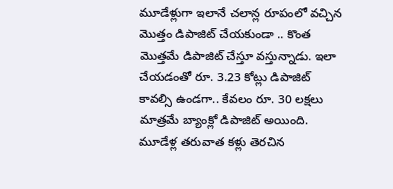మూడేళ్లుగా ఇలానే చలాన్ల రూపంలో వచ్చిన మొత్తం డిపాజిట్ చేయకుండా .. కొంత మొత్తమే డిపాజిట్ చేస్తూ వస్తున్నాడు. ఇలా చేయడంతో రూ. 3.23 కోట్లు డిపాజిట్ కావల్సి ఉండగా.. కేవలం రూ. 30 లక్షలు మాత్రమే బ్యాంక్లో డిపాజిట్ అయింది. మూడేళ్ల తరువాత కళ్లు తెరచిన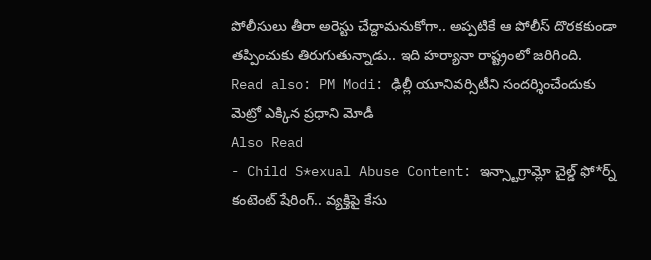పోలీసులు తీరా అరెస్టు చేద్దామనుకోగా.. అప్పటికే ఆ పోలీస్ దొరకకుండా తప్పించుకు తిరుగుతున్నాడు.. ఇది హర్యానా రాష్ట్రంలో జరిగింది.
Read also: PM Modi: ఢిల్లీ యూనివర్సిటీని సందర్శించేందుకు మెట్రో ఎక్కిన ప్రధాని మోడీ
Also Read
- Child S*exual Abuse Content: ఇన్స్టాగ్రామ్లో చైల్డ్ ఫో*ర్న్ కంటెంట్ షేరింగ్.. వ్యక్తిపై కేసు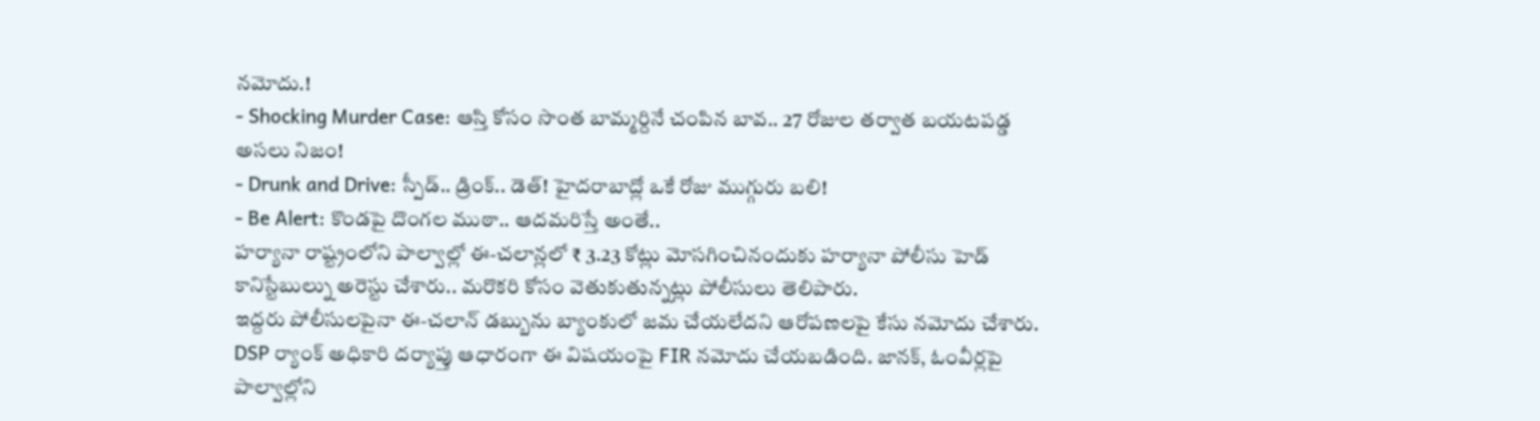నమోదు.!
- Shocking Murder Case: ఆస్తి కోసం సొంత బామ్మర్దినే చంపిన బావ.. 27 రోజుల తర్వాత బయటపడ్డ అసలు నిజం!
- Drunk and Drive: స్పీడ్.. డ్రింక్.. డెత్! హైదరాబాద్లో ఒకే రోజు ముగ్గురు బలి!
- Be Alert: కొండపై దొంగల ముఠా.. ఆదమరిస్తే అంతే..
హర్యానా రాష్ట్రంలోని పాల్వాల్లో ఈ-చలాన్లలో ₹ 3.23 కోట్లు మోసగించినందుకు హర్యానా పోలీసు హెడ్ కానిస్టేబుల్ను అరెస్టు చేశారు.. మరొకరి కోసం వెతుకుతున్నట్లు పోలీసులు తెలిపారు.
ఇద్దరు పోలీసులపైనా ఈ-చలాన్ డబ్బును బ్యాంకులో జమ చేయలేదని ఆరోపణలపై కేసు నమోదు చేశారు. DSP ర్యాంక్ అధికారి దర్యాప్తు ఆధారంగా ఈ విషయంపై FIR నమోదు చేయబడింది. జానక్, ఓంవీర్లపై పాల్వాల్లోని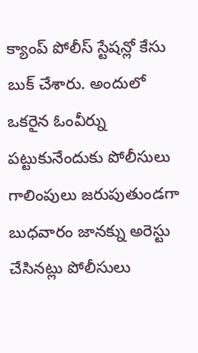క్యాంప్ పోలీస్ స్టేషన్లో కేసు బుక్ చేశారు. అందులో ఒకరైన ఓంవీర్ను పట్టుకునేందుకు పోలీసులు గాలింపులు జరుపుతుండగా బుధవారం జానక్ను అరెస్టు చేసినట్లు పోలీసులు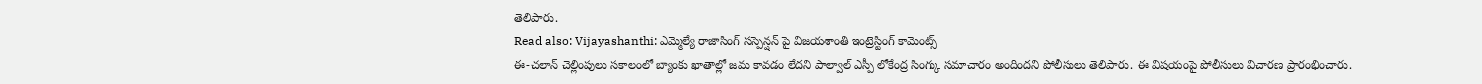తెలిపారు.
Read also: Vijayashanthi: ఎమ్మెల్యే రాజాసింగ్ సస్పెన్షన్ పై విజయశాంతి ఇంట్రెస్టింగ్ కామెంట్స్
ఈ-చలాన్ చెల్లింపులు సకాలంలో బ్యాంకు ఖాతాల్లో జమ కావడం లేదని పాల్వాల్ ఎస్పీ లోకేంద్ర సింగ్కు సమాచారం అందిందని పోలీసులు తెలిపారు. ఈ విషయంపై పోలీసులు విచారణ ప్రారంభించారు.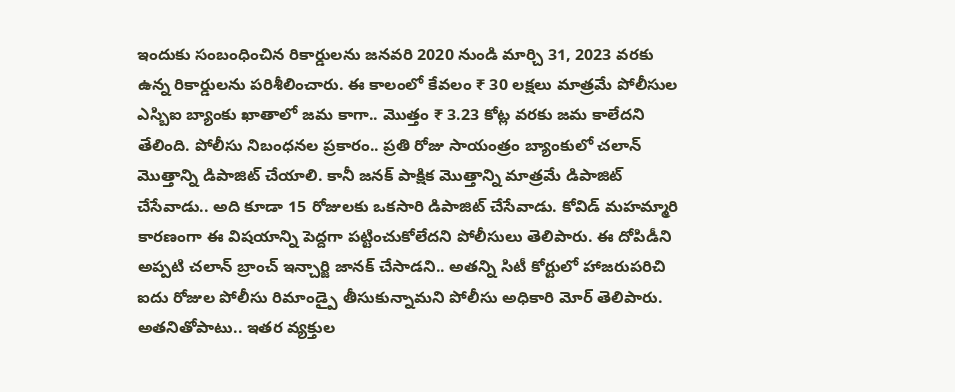ఇందుకు సంబంధించిన రికార్డులను జనవరి 2020 నుండి మార్చి 31, 2023 వరకు ఉన్న రికార్డులను పరిశీలించారు. ఈ కాలంలో కేవలం ₹ 30 లక్షలు మాత్రమే పోలీసుల ఎస్బిఐ బ్యాంకు ఖాతాలో జమ కాగా.. మొత్తం ₹ 3.23 కోట్ల వరకు జమ కాలేదని తేలింది. పోలీసు నిబంధనల ప్రకారం.. ప్రతి రోజు సాయంత్రం బ్యాంకులో చలాన్ మొత్తాన్ని డిపాజిట్ చేయాలి. కానీ జనక్ పాక్షిక మొత్తాన్ని మాత్రమే డిపాజిట్ చేసేవాడు.. అది కూడా 15 రోజులకు ఒకసారి డిపాజిట్ చేసేవాడు. కోవిడ్ మహమ్మారి కారణంగా ఈ విషయాన్ని పెద్దగా పట్టించుకోలేదని పోలీసులు తెలిపారు. ఈ దోపిడీని అప్పటి చలాన్ బ్రాంచ్ ఇన్చార్జి జానక్ చేసాడని.. అతన్ని సిటీ కోర్టులో హాజరుపరిచి ఐదు రోజుల పోలీసు రిమాండ్పై తీసుకున్నామని పోలీసు అధికారి మోర్ తెలిపారు. అతనితోపాటు.. ఇతర వ్యక్తుల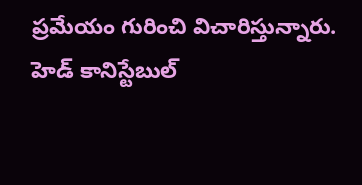ప్రమేయం గురించి విచారిస్తున్నారు. హెడ్ కానిస్టేబుల్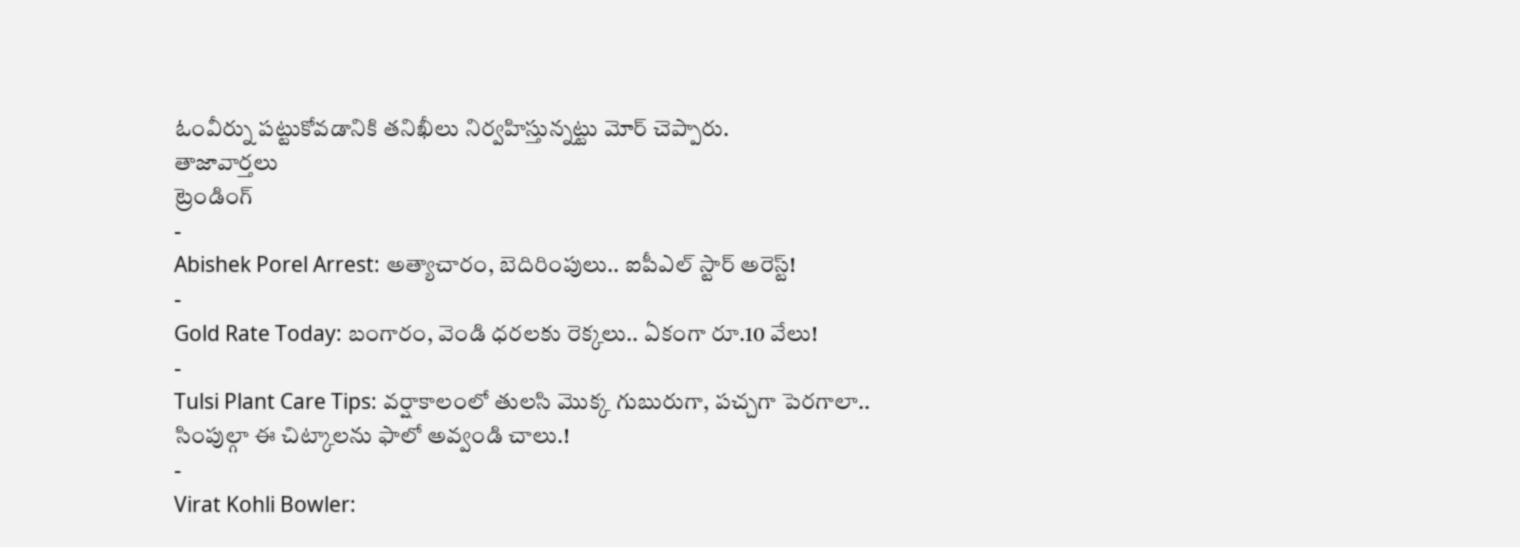ఓంవీర్ను పట్టుకోవడానికి తనిఖీలు నిర్వహిస్తున్నట్టు మోర్ చెప్పారు.
తాజావార్తలు
ట్రెండింగ్
-
Abishek Porel Arrest: అత్యాచారం, బెదిరింపులు.. ఐపీఎల్ స్టార్ అరెస్ట్!
-
Gold Rate Today: బంగారం, వెండి ధరలకు రెక్కలు.. ఏకంగా రూ.10 వేలు!
-
Tulsi Plant Care Tips: వర్షాకాలంలో తులసి మొక్క గుబురుగా, పచ్చగా పెరగాలా.. సింపుల్గా ఈ చిట్కాలను ఫాలో అవ్వండి చాలు.!
-
Virat Kohli Bowler: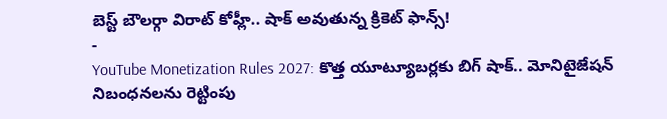బెస్ట్ బౌలర్గా విరాట్ కోహ్లీ.. షాక్ అవుతున్న క్రికెట్ ఫాన్స్!
-
YouTube Monetization Rules 2027: కొత్త యూట్యూబర్లకు బిగ్ షాక్.. మోనిటైజేషన్ నిబంధనలను రెట్టింపు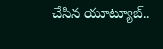చేసిన యూట్యూబ్..